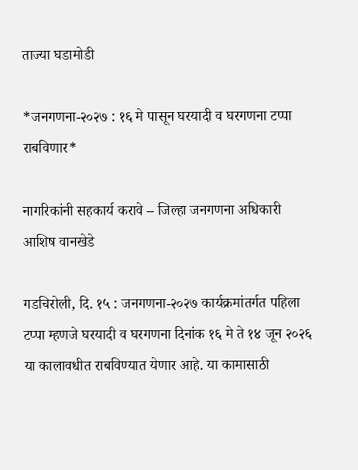ताज्या घडामोडी

*जनगणना-२०२७ : १६ मे पासून घरयादी व घरगणना टप्पा राबविणार*

नागरिकांनी सहकार्य करावे – जिल्हा जनगणना अधिकारी आशिष वानखेडे

गडचिरोली, दि. १५ : जनगणना-२०२७ कार्यक्रमांतर्गत पहिला टप्पा म्हणजे घरयादी व घरगणना दिनांक १६ मे ते १४ जून २०२६ या कालावधीत राबविण्यात येणार आहे. या कामासाठी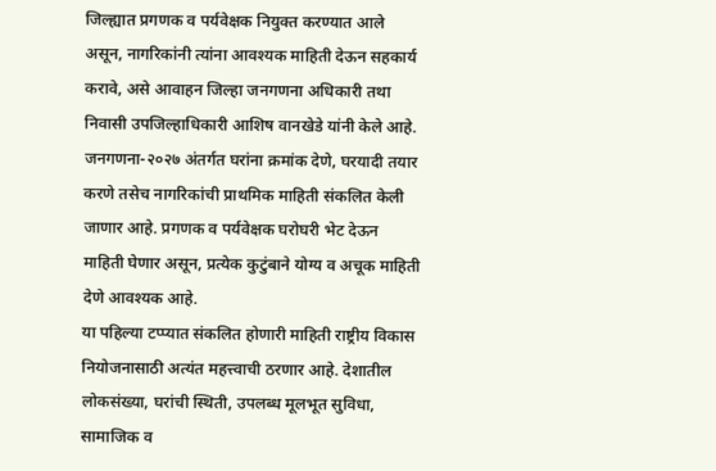जिल्ह्यात प्रगणक व पर्यवेक्षक नियुक्त करण्यात आले असून, नागरिकांनी त्यांना आवश्यक माहिती देऊन सहकार्य करावे, असे आवाहन जिल्हा जनगणना अधिकारी तथा निवासी उपजिल्हाधिकारी आशिष वानखेडे यांनी केले आहे.
जनगणना-२०२७ अंतर्गत घरांना क्रमांक देणे, घरयादी तयार करणे तसेच नागरिकांची प्राथमिक माहिती संकलित केली जाणार आहे. प्रगणक व पर्यवेक्षक घरोघरी भेट देऊन माहिती घेणार असून, प्रत्येक कुटुंबाने योग्य व अचूक माहिती देणे आवश्यक आहे.
या पहिल्या टप्प्यात संकलित होणारी माहिती राष्ट्रीय विकास नियोजनासाठी अत्यंत महत्त्वाची ठरणार आहे. देशातील लोकसंख्या, घरांची स्थिती, उपलब्ध मूलभूत सुविधा, सामाजिक व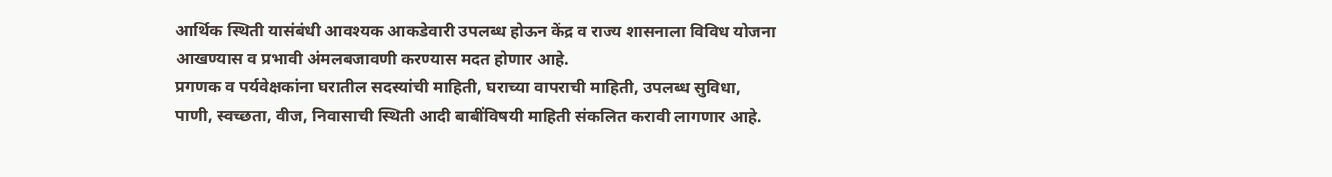आर्थिक स्थिती यासंबंधी आवश्यक आकडेवारी उपलब्ध होऊन केंद्र व राज्य शासनाला विविध योजना आखण्यास व प्रभावी अंमलबजावणी करण्यास मदत होणार आहे.
प्रगणक व पर्यवेक्षकांना घरातील सदस्यांची माहिती, घराच्या वापराची माहिती, उपलब्ध सुविधा, पाणी, स्वच्छता, वीज, निवासाची स्थिती आदी बाबींविषयी माहिती संकलित करावी लागणार आहे.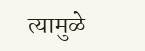त्यामुळे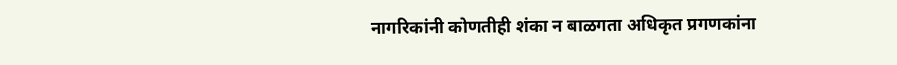नागरिकांनी कोणतीही शंका न बाळगता अधिकृत प्रगणकांना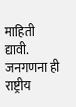माहिती द्यावी.
जनगणना ही राष्ट्रीय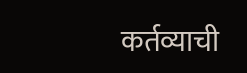कर्तव्याची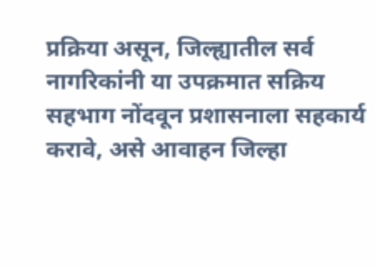प्रक्रिया असून, जिल्ह्यातील सर्व नागरिकांनी या उपक्रमात सक्रिय सहभाग नोंदवून प्रशासनाला सहकार्य करावे, असे आवाहन जिल्हा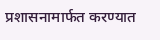प्रशासनामार्फत करण्यात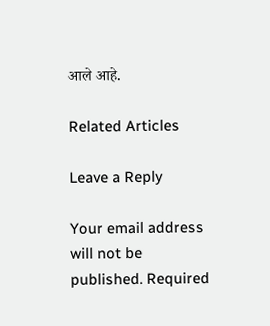आले आहे.

Related Articles

Leave a Reply

Your email address will not be published. Required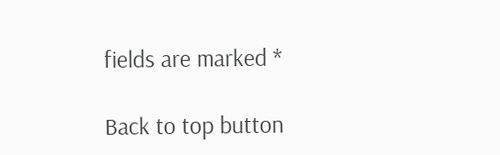fields are marked *

Back to top button